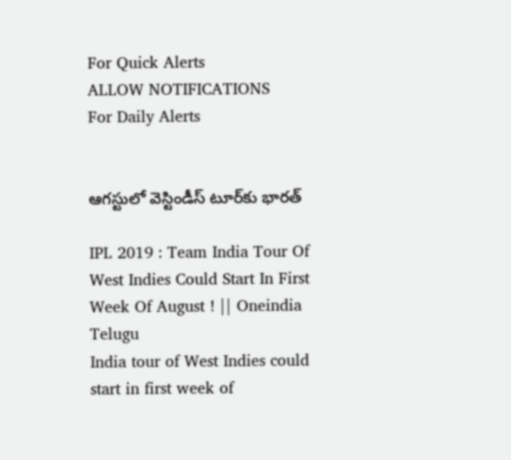For Quick Alerts
ALLOW NOTIFICATIONS
For Daily Alerts


ఆగస్టులో వెస్టిండీస్‌ టూర్‌కు భారత్

IPL 2019 : Team India Tour Of West Indies Could Start In First Week Of August ! || Oneindia Telugu
India tour of West Indies could start in first week of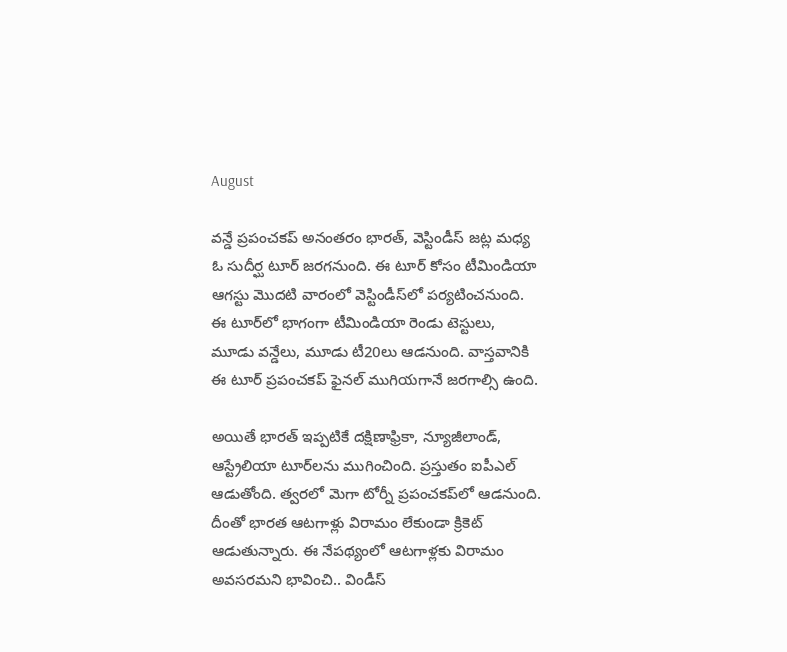August

వన్డే ప్రపంచకప్‌ అనంతరం భారత్, వెస్టిండీస్‌ జట్ల మధ్య ఓ సుదీర్ఘ టూర్ జరగనుంది. ఈ టూర్ కోసం టీమిండియా ఆగస్టు మొదటి వారంలో వెస్టిండీస్‌లో పర్యటించనుంది. ఈ టూర్‌లో భాగంగా టీమిండియా రెండు టెస్టులు, మూడు వన్డేలు, మూడు టీ20లు ఆడనుంది. వాస్తవానికి ఈ టూర్ ప్రపంచకప్‌ ఫైనల్‌ ముగియగానే జరగాల్సి ఉంది.

అయితే భారత్ ఇప్పటికే దక్షిణాఫ్రికా, న్యూజీలాండ్, ఆస్ట్రేలియా టూర్‌లను ముగించింది. ప్రస్తుతం ఐపీఎల్ ఆడుతోంది. త్వరలో మెగా టోర్నీ ప్రపంచకప్‌లో ఆడనుంది. దీంతో భారత ఆటగాళ్లు విరామం లేకుండా క్రికెట్ ఆడుతున్నారు. ఈ నేపథ్యంలో ఆటగాళ్లకు విరామం అవసరమని భావించి.. విండీస్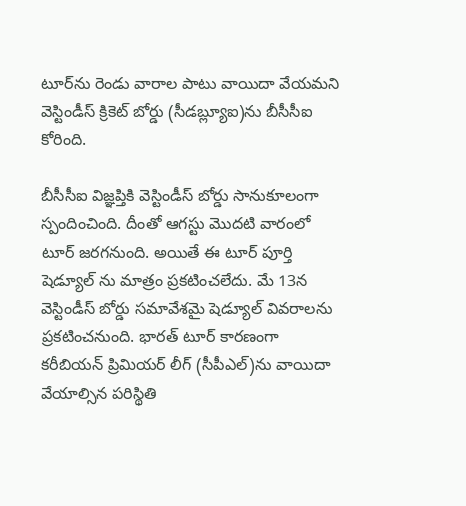టూర్‌ను రెండు వారాల పాటు వాయిదా వేయమని వెస్టిండీస్‌ క్రికెట్‌ బోర్డు (సీడబ్ల్యూఐ)ను బీసీసీఐ కోరింది.

బీసీసీఐ విజ్ఞప్తికి వెస్టిండీస్‌ బోర్డు సానుకూలంగా స్పందించింది. దీంతో ఆగస్టు మొదటి వారంలో టూర్ జరగనుంది. అయితే ఈ టూర్‌ పూర్తి షెడ్యూల్ ను మాత్రం ప్రకటించలేదు. మే 13న వెస్టిండీస్‌ బోర్డు సమావేశమై షెడ్యూల్ వివరాలను ప్రకటించనుంది. భారత్ టూర్ కారణంగా కరీబియన్‌ ప్రిమియర్‌ లీగ్‌ (సీపీఎల్‌)ను వాయిదా వేయాల్సిన పరిస్థితి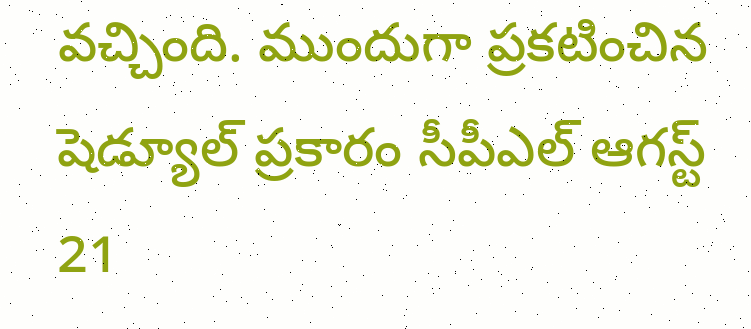వచ్చింది. ముందుగా ప్రకటించిన షెడ్యూల్ ప్రకారం సీపీఎల్‌ ఆగస్ట్ 21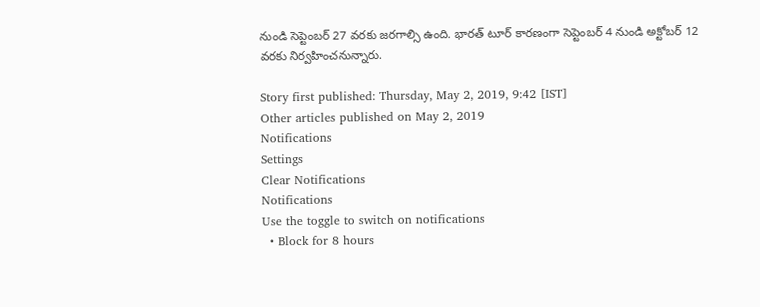నుండి సెప్టెంబర్ 27 వరకు జరగాల్సి ఉంది. భారత్ టూర్ కారణంగా సెప్టెంబర్ 4 నుండి అక్టోబర్ 12 వరకు నిర్వహించనున్నారు.

Story first published: Thursday, May 2, 2019, 9:42 [IST]
Other articles published on May 2, 2019
Notifications
Settings
Clear Notifications
Notifications
Use the toggle to switch on notifications
  • Block for 8 hours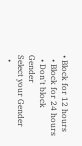• Block for 12 hours
  • Block for 24 hours
  • Don't block
Gender
Select your Gender
  •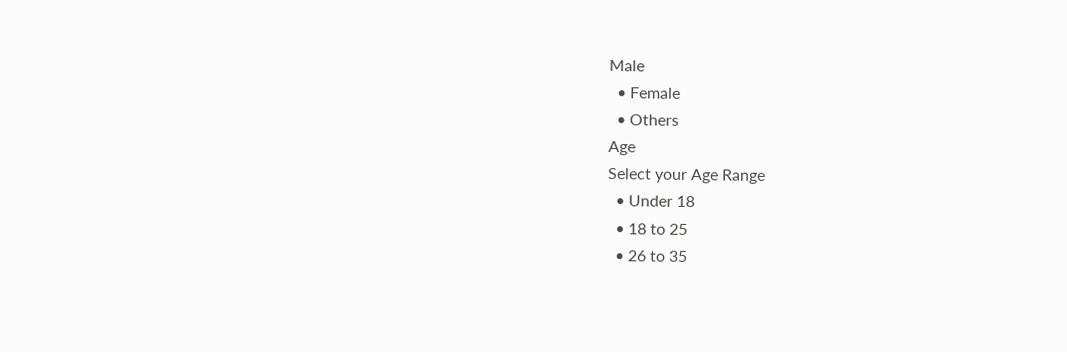Male
  • Female
  • Others
Age
Select your Age Range
  • Under 18
  • 18 to 25
  • 26 to 35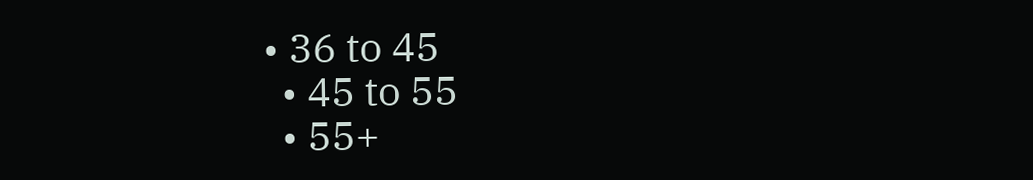• 36 to 45
  • 45 to 55
  • 55+